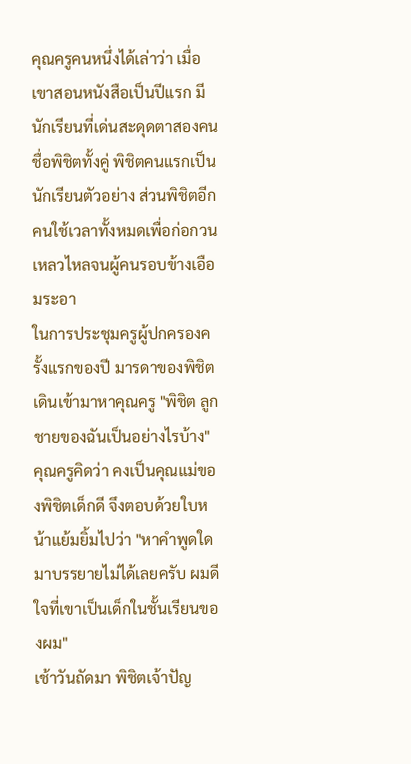คุณครูคนหนึ่งได้เล่าว่า เมื่อเขาสอนหนังสือเป็นปีแรก มีนักเรียนที่เด่นสะดุดตาสองคน ชื่อพิชิตทั้งคู่ พิชิตคนแรกเป็นนักเรียนตัวอย่าง ส่วนพิชิตอีกคนใช้เวลาทั้งหมดเพื่อก่อกวนเหลวไหลจนผู้คนรอบข้างเอือมระอา
ในการประชุมครูผู้ปกครองครั้งแรกของปี มารดาของพิชิตเดินเข้ามาหาคุณครู "พิชิต ลูกชายของฉันเป็นอย่างไรบ้าง" คุณครูคิดว่า คงเป็นคุณแม่ของพิชิตเด็กดี จึงตอบด้วยใบหน้าแย้มยิ้มไปว่า "หาคำพูดใดมาบรรยายไม่ได้เลยครับ ผมดีใจที่เขาเป็นเด็กในชั้นเรียนของผม"
เช้าวันถัดมา พิชิตเจ้าปัญ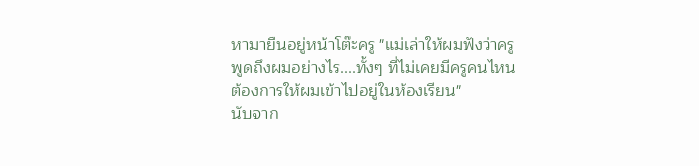หามายืนอยู่หน้าโต๊ะครู "แม่เล่าให้ผมฟังว่าครูพูดถึงผมอย่างไร....ทั้งๆ ที่ไม่เคยมีครูคนไหนต้องการให้ผมเข้าไปอยู่ในห้องเรียน"
นับจาก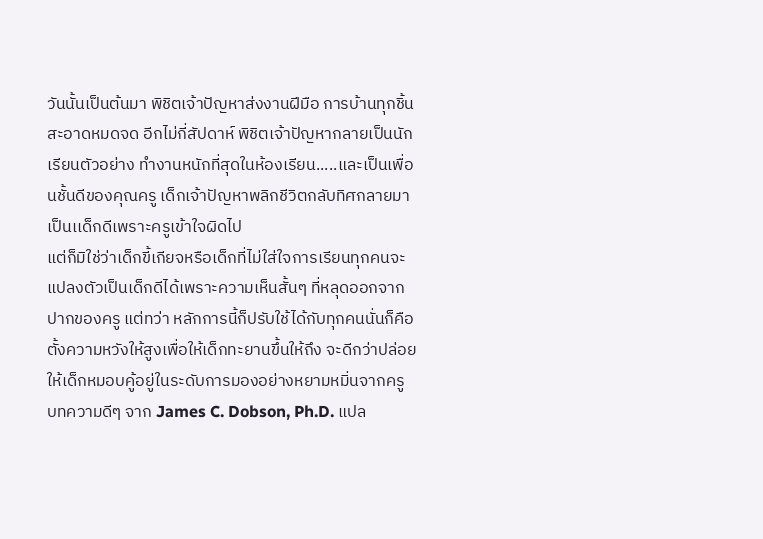วันนั้นเป็นต้นมา พิชิตเจ้าปัญหาส่งงานฝีมือ การบ้านทุกชิ้น สะอาดหมดจด อีกไม่กี่สัปดาห์ พิชิตเจ้าปัญหากลายเป็นนักเรียนตัวอย่าง ทำงานหนักที่สุดในห้องเรียน.....และเป็นเพื่อนชั้นดีของคุณครู เด็กเจ้าปัญหาพลิกชีวิตกลับทิศกลายมาเป็นเเด็กดีเพราะครูเข้าใจผิดไป
แต่ก็มิใช่ว่าเด็กขี้เกียจหรือเด็กที่ไม่ใส่ใจการเรียนทุกคนจะแปลงตัวเป็นเด็กดีได้เพราะความเห็นสั้นๆ ที่หลุดออกจากปากของครู แต่ทว่า หลักการนี้ก็ปรับใช้ได้กับทุกคนนั่นก็คือ ตั้งความหวังให้สูงเพื่อให้เด็กทะยานขึ้นให้ถึง จะดีกว่าปล่อยให้เด็กหมอบคู้อยู่ในระดับการมองอย่างหยามหมิ่นจากครู
บทความดีๆ จาก James C. Dobson, Ph.D. แปล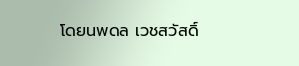โดยนพดล เวชสวัสดิ์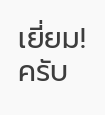เยี่ยม! ครับ